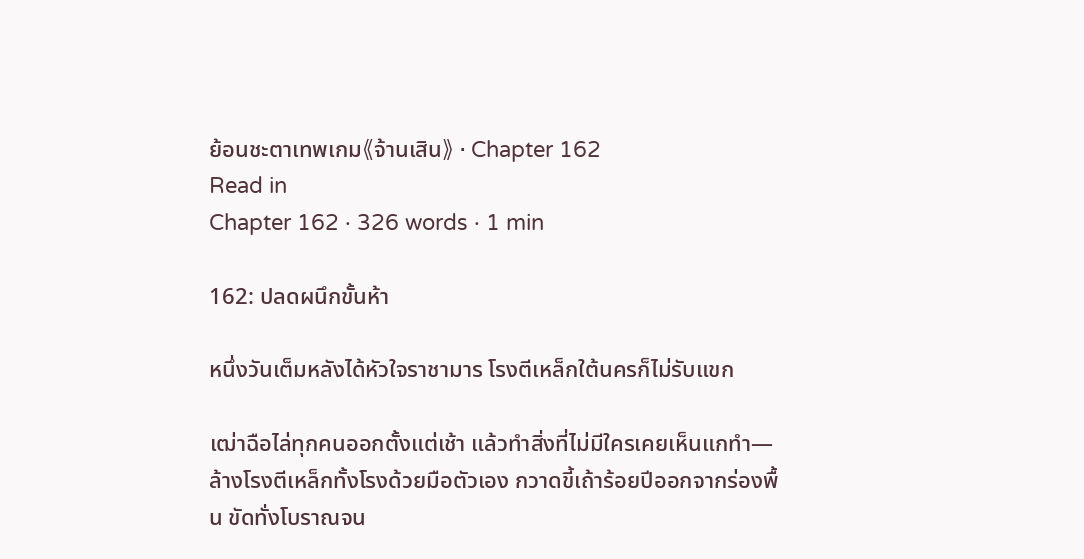ย้อนชะตาเทพเกม《จ้านเสิน》 · Chapter 162
Read in
Chapter 162 · 326 words · 1 min

162: ปลดผนึกขั้นห้า

หนึ่งวันเต็มหลังได้หัวใจราชามาร โรงตีเหล็กใต้นครก็ไม่รับแขก

เฒ่าฉือไล่ทุกคนออกตั้งแต่เช้า แล้วทำสิ่งที่ไม่มีใครเคยเห็นแกทำ—ล้างโรงตีเหล็กทั้งโรงด้วยมือตัวเอง กวาดขี้เถ้าร้อยปีออกจากร่องพื้น ขัดทั่งโบราณจน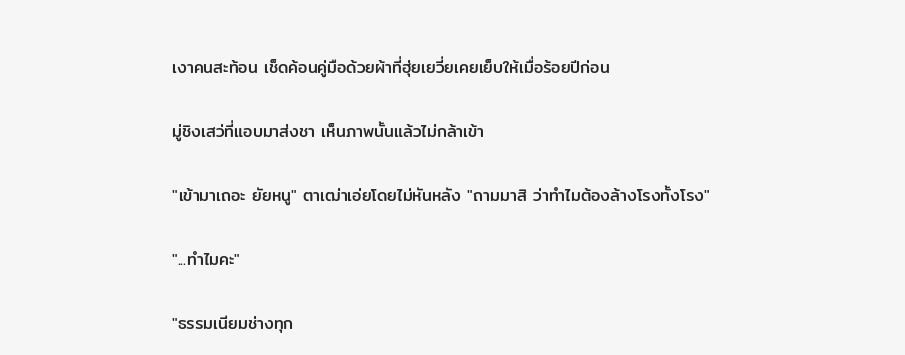เงาคนสะท้อน เช็ดค้อนคู่มือด้วยผ้าที่ฮุ่ยเยวี่ยเคยเย็บให้เมื่อร้อยปีก่อน

มู่ชิงเสว่ที่แอบมาส่งชา เห็นภาพนั้นแล้วไม่กล้าเข้า

"เข้ามาเถอะ ยัยหนู" ตาเฒ่าเอ่ยโดยไม่หันหลัง "ถามมาสิ ว่าทำไมต้องล้างโรงทั้งโรง"

"...ทำไมคะ"

"ธรรมเนียมช่างทุก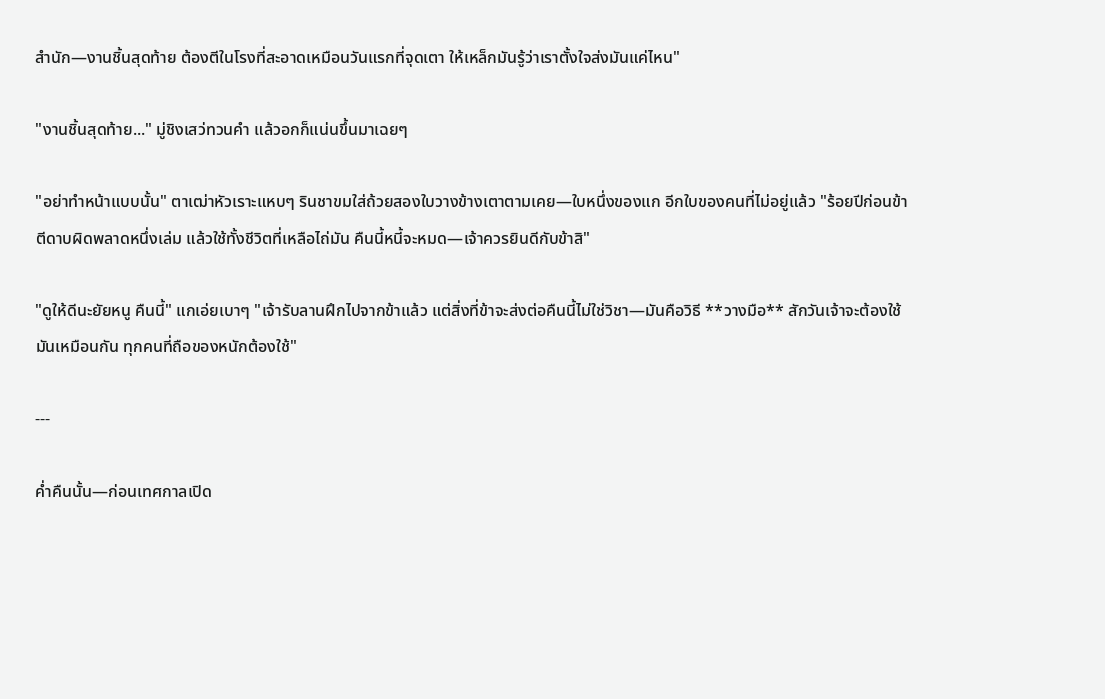สำนัก—งานชิ้นสุดท้าย ต้องตีในโรงที่สะอาดเหมือนวันแรกที่จุดเตา ให้เหล็กมันรู้ว่าเราตั้งใจส่งมันแค่ไหน"

"งานชิ้นสุดท้าย..." มู่ชิงเสว่ทวนคำ แล้วอกก็แน่นขึ้นมาเฉยๆ

"อย่าทำหน้าแบบนั้น" ตาเฒ่าหัวเราะแหบๆ รินชาขมใส่ถ้วยสองใบวางข้างเตาตามเคย—ใบหนึ่งของแก อีกใบของคนที่ไม่อยู่แล้ว "ร้อยปีก่อนข้าตีดาบผิดพลาดหนึ่งเล่ม แล้วใช้ทั้งชีวิตที่เหลือไถ่มัน คืนนี้หนี้จะหมด—เจ้าควรยินดีกับข้าสิ"

"ดูให้ดีนะยัยหนู คืนนี้" แกเอ่ยเบาๆ "เจ้ารับลานฝึกไปจากข้าแล้ว แต่สิ่งที่ข้าจะส่งต่อคืนนี้ไม่ใช่วิชา—มันคือวิธี **วางมือ** สักวันเจ้าจะต้องใช้มันเหมือนกัน ทุกคนที่ถือของหนักต้องใช้"

---

ค่ำคืนนั้น—ก่อนเทศกาลเปิด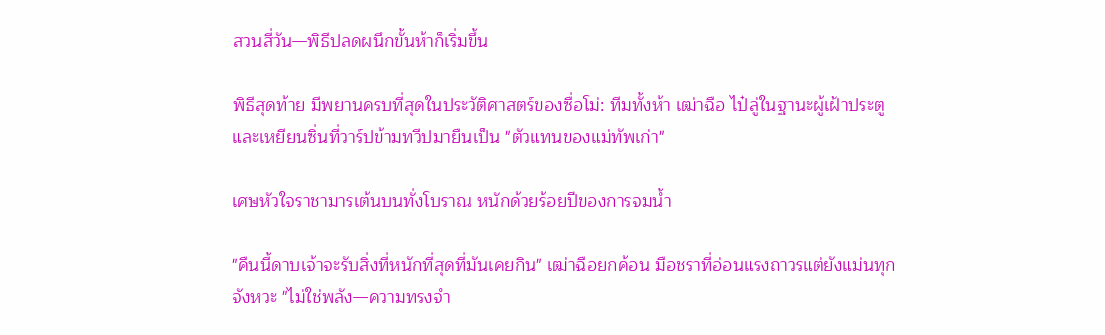สวนสี่วัน—พิธีปลดผนึกขั้นห้าก็เริ่มขึ้น

พิธีสุดท้าย มีพยานครบที่สุดในประวัติศาสตร์ของซื่อโม่: ทีมทั้งห้า เฒ่าฉือ ไป๋ลู่ในฐานะผู้เฝ้าประตู และเหยียนซิ่นที่วาร์ปข้ามทวีปมายืนเป็น "ตัวแทนของแม่ทัพเก่า"

เศษหัวใจราชามารเต้นบนทั่งโบราณ หนักด้วยร้อยปีของการจมน้ำ

"คืนนี้ดาบเจ้าจะรับสิ่งที่หนักที่สุดที่มันเคยกิน" เฒ่าฉือยกค้อน มือชราที่อ่อนแรงถาวรแต่ยังแม่นทุกจังหวะ "ไม่ใช่พลัง—ความทรงจำ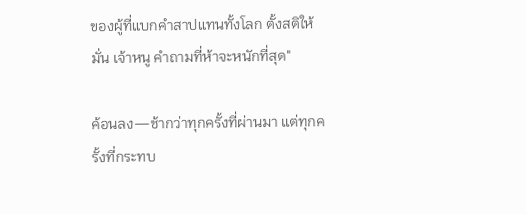ของผู้ที่แบกคำสาปแทนทั้งโลก ตั้งสติให้มั่น เจ้าหนู คำถามที่ห้าจะหนักที่สุด"

ค้อนลง—ช้ากว่าทุกครั้งที่ผ่านมา แต่ทุกครั้งที่กระทบ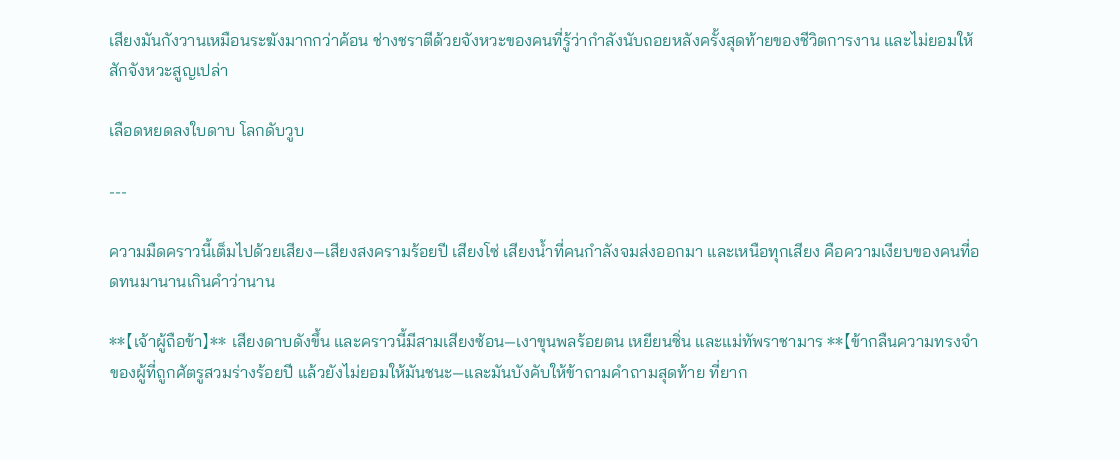เสียงมันกังวานเหมือนระฆังมากกว่าค้อน ช่างชราตีด้วยจังหวะของคนที่รู้ว่ากำลังนับถอยหลังครั้งสุดท้ายของชีวิตการงาน และไม่ยอมให้สักจังหวะสูญเปล่า

เลือดหยดลงใบดาบ โลกดับวูบ

---

ความมืดคราวนี้เต็มไปด้วยเสียง—เสียงสงครามร้อยปี เสียงโซ่ เสียงน้ำที่คนกำลังจมส่งออกมา และเหนือทุกเสียง คือความเงียบของคนที่อดทนมานานเกินคำว่านาน

**【เจ้าผู้ถือข้า】** เสียงดาบดังขึ้น และคราวนี้มีสามเสียงซ้อน—เงาขุนพลร้อยตน เหยียนซิ่น และแม่ทัพราชามาร **【ข้ากลืนความทรงจำของผู้ที่ถูกศัตรูสวมร่างร้อยปี แล้วยังไม่ยอมให้มันชนะ—และมันบังคับให้ข้าถามคำถามสุดท้าย ที่ยาก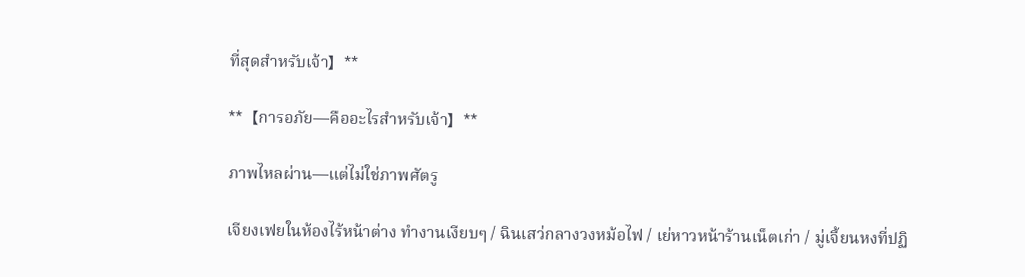ที่สุดสำหรับเจ้า】**

**【การอภัย—คืออะไรสำหรับเจ้า】**

ภาพไหลผ่าน—แต่ไม่ใช่ภาพศัตรู

เจียงเฟยในห้องไร้หน้าต่าง ทำงานเงียบๆ / ฉินเสว่กลางวงหม้อไฟ / เย่หาวหน้าร้านเน็ตเก่า / มู่เจี้ยนหงที่ปฏิ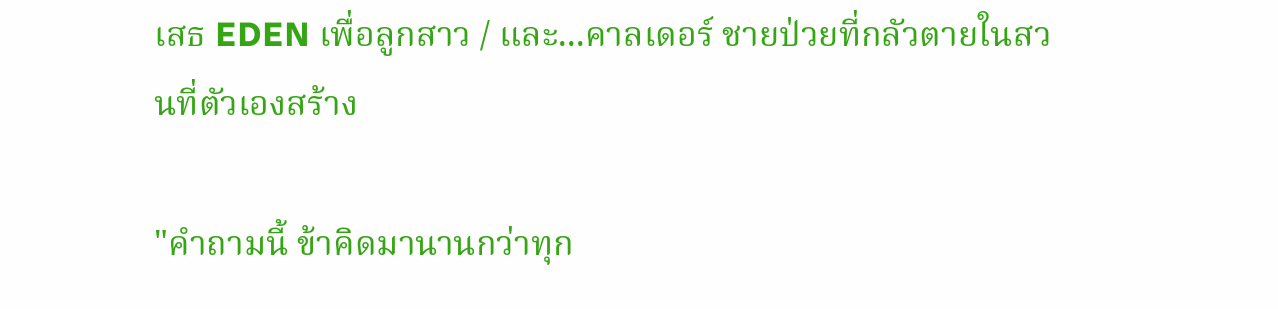เสธ EDEN เพื่อลูกสาว / และ...คาลเดอร์ ชายป่วยที่กลัวตายในสวนที่ตัวเองสร้าง

"คำถามนี้ ข้าคิดมานานกว่าทุก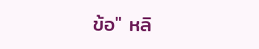ข้อ" หลิ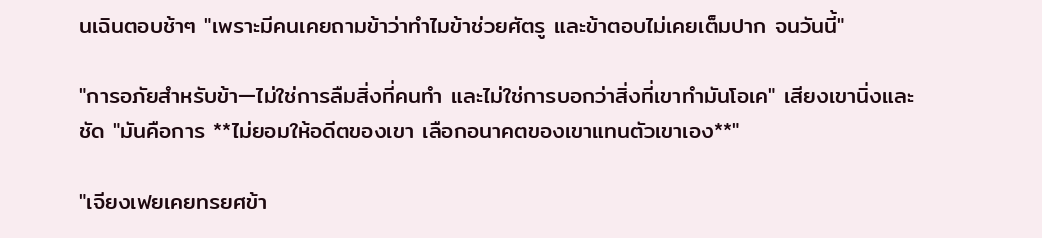นเฉินตอบช้าๆ "เพราะมีคนเคยถามข้าว่าทำไมข้าช่วยศัตรู และข้าตอบไม่เคยเต็มปาก จนวันนี้"

"การอภัยสำหรับข้า—ไม่ใช่การลืมสิ่งที่คนทำ และไม่ใช่การบอกว่าสิ่งที่เขาทำมันโอเค" เสียงเขานิ่งและชัด "มันคือการ **ไม่ยอมให้อดีตของเขา เลือกอนาคตของเขาแทนตัวเขาเอง**"

"เจียงเฟยเคยทรยศข้า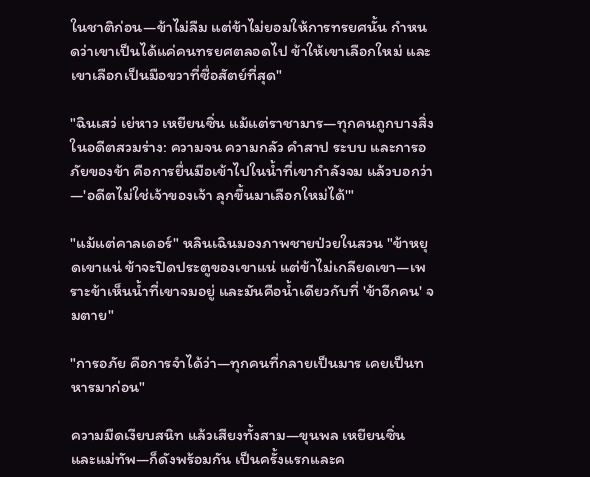ในชาติก่อน—ข้าไม่ลืม แต่ข้าไม่ยอมให้การทรยศนั้น กำหนดว่าเขาเป็นได้แค่คนทรยศตลอดไป ข้าให้เขาเลือกใหม่ และเขาเลือกเป็นมือขวาที่ซื่อสัตย์ที่สุด"

"ฉินเสว่ เย่หาว เหยียนซิ่น แม้แต่ราชามาร—ทุกคนถูกบางสิ่งในอดีตสวมร่าง: ความจน ความกลัว คำสาป ระบบ และการอภัยของข้า คือการยื่นมือเข้าไปในน้ำที่เขากำลังจม แล้วบอกว่า—'อดีตไม่ใช่เจ้าของเจ้า ลุกขึ้นมาเลือกใหม่ได้'"

"แม้แต่คาลเดอร์" หลินเฉินมองภาพชายป่วยในสวน "ข้าหยุดเขาแน่ ข้าจะปิดประตูของเขาแน่ แต่ข้าไม่เกลียดเขา—เพราะข้าเห็นน้ำที่เขาจมอยู่ และมันคือน้ำเดียวกับที่ 'ข้าอีกคน' จมตาย"

"การอภัย คือการจำได้ว่า—ทุกคนที่กลายเป็นมาร เคยเป็นทหารมาก่อน"

ความมืดเงียบสนิท แล้วเสียงทั้งสาม—ขุนพล เหยียนซิ่น และแม่ทัพ—ก็ดังพร้อมกัน เป็นครั้งแรกและค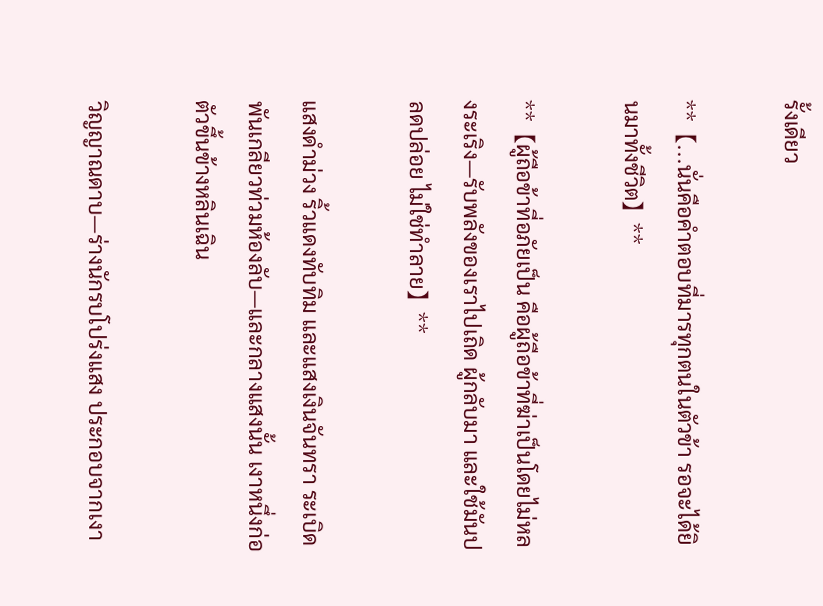รั้งเดียว

**【...นั่นคือคำตอบที่มารทุกตนในตัวข้า รอจะได้ยินมาทั้งชีวิต】**

**【ผู้ถือข้าที่อภัยเป็น คือผู้ถือข้าที่ฆ่าเป็นโดยไม่หลงระเริง—รับพลังของเราไปเถิด ผู้กลับมา และใช้มันปลดปล่อย ไม่ใช่ทำลาย】**

แสงดำม่วง ริ้วแดงทับทิม และแสงเงินจันทรา ระเบิดพันเกลียวท่วมห้องลับ—และกลางแสงนั้น เงาหนึ่งก่อตัวขึ้นข้างหลินเฉิน

วิญญาณดาบ—ร่างนักรบโปร่งแสง ประกอบจากเงา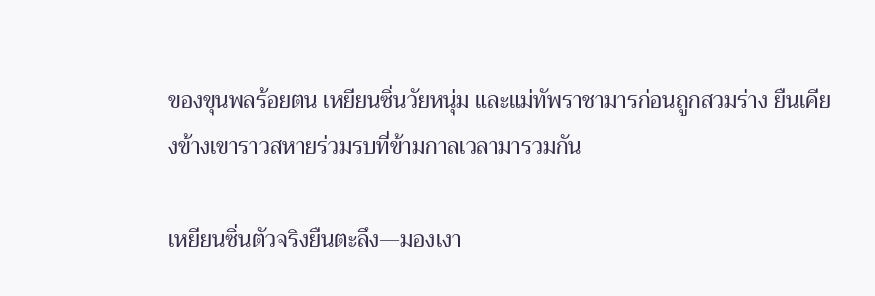ของขุนพลร้อยตน เหยียนซิ่นวัยหนุ่ม และแม่ทัพราชามารก่อนถูกสวมร่าง ยืนเคียงข้างเขาราวสหายร่วมรบที่ข้ามกาลเวลามารวมกัน

เหยียนซิ่นตัวจริงยืนตะลึง—มองเงา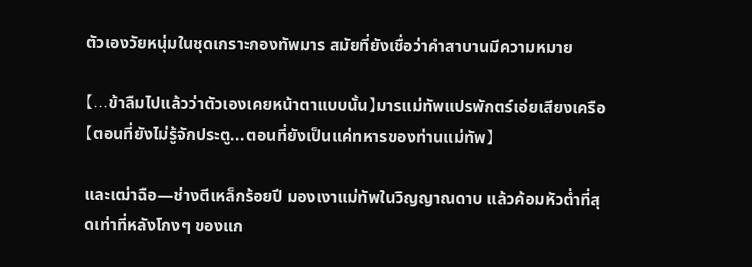ตัวเองวัยหนุ่มในชุดเกราะกองทัพมาร สมัยที่ยังเชื่อว่าคำสาบานมีความหมาย

【...ข้าลืมไปแล้วว่าตัวเองเคยหน้าตาแบบนั้น】มารแม่ทัพแปรพักตร์เอ่ยเสียงเครือ【ตอนที่ยังไม่รู้จักประตู...ตอนที่ยังเป็นแค่ทหารของท่านแม่ทัพ】

และเฒ่าฉือ—ช่างตีเหล็กร้อยปี มองเงาแม่ทัพในวิญญาณดาบ แล้วค้อมหัวต่ำที่สุดเท่าที่หลังโกงๆ ของแก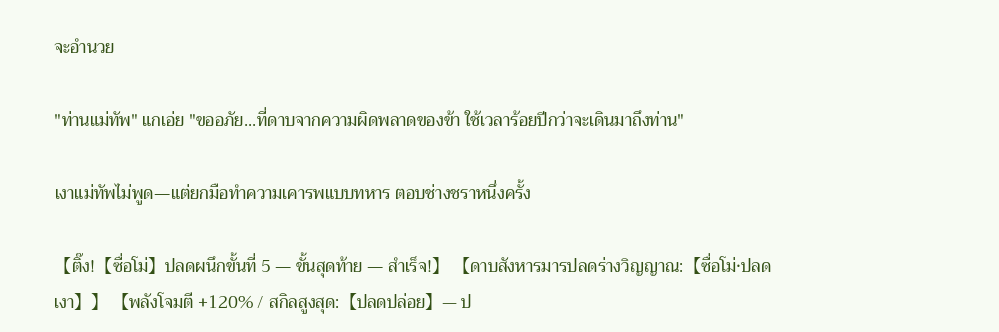จะอำนวย

"ท่านแม่ทัพ" แกเอ่ย "ขออภัย...ที่ดาบจากความผิดพลาดของข้า ใช้เวลาร้อยปีกว่าจะเดินมาถึงท่าน"

เงาแม่ทัพไม่พูด—แต่ยกมือทำความเคารพแบบทหาร ตอบช่างชราหนึ่งครั้ง

【ติ๊ง!【ซื่อโม่】ปลดผนึกขั้นที่ 5 — ขั้นสุดท้าย — สำเร็จ!】 【ดาบสังหารมารปลดร่างวิญญาณ:【ซื่อโม่·ปลดเงา】】 【พลังโจมตี +120% / สกิลสูงสุด:【ปลดปล่อย】— ป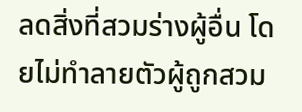ลดสิ่งที่สวมร่างผู้อื่น โดยไม่ทำลายตัวผู้ถูกสวม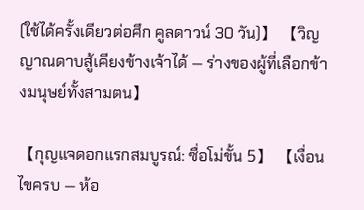(ใช้ได้ครั้งเดียวต่อศึก คูลดาวน์ 30 วัน)】 【วิญญาณดาบสู้เคียงข้างเจ้าได้ — ร่างของผู้ที่เลือกข้างมนุษย์ทั้งสามตน】

【กุญแจดอกแรกสมบูรณ์: ซื่อโม่ขั้น 5】 【เงื่อนไขครบ — ห้อ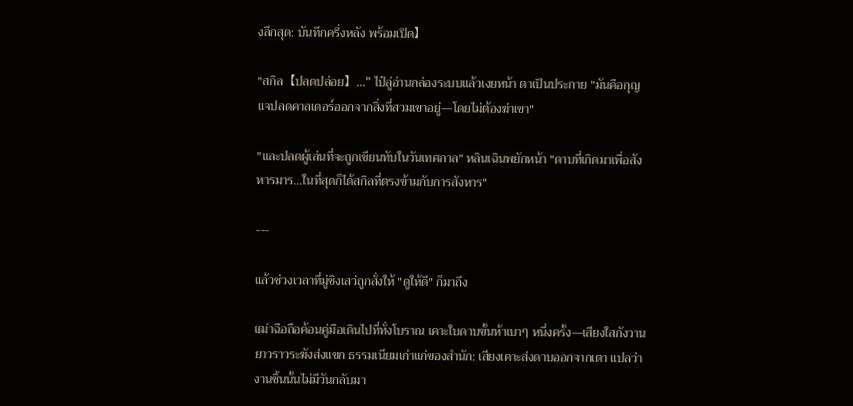งลึกสุด: บันทึกครึ่งหลัง พร้อมเปิด】

"สกิล【ปลดปล่อย】..." ไป๋ลู่อ่านกล่องระบบแล้วเงยหน้า ตาเป็นประกาย "มันคือกุญแจปลดคาลเดอร์ออกจากสิ่งที่สวมเขาอยู่—โดยไม่ต้องฆ่าเขา"

"และปลดผู้เล่นที่จะถูกเขียนทับในวันเทศกาล" หลินเฉินพยักหน้า "ดาบที่เกิดมาเพื่อสังหารมาร...ในที่สุดก็ได้สกิลที่ตรงข้ามกับการสังหาร"

---

แล้วช่วงเวลาที่มู่ชิงเสว่ถูกสั่งให้ "ดูให้ดี" ก็มาถึง

เฒ่าฉือถือค้อนคู่มือเดินไปที่ทั่งโบราณ เคาะใบดาบขั้นห้าเบาๆ หนึ่งครั้ง—เสียงใสกังวานยาวราวระฆังส่งแขก ธรรมเนียมเก่าแก่ของสำนัก: เสียงเคาะส่งดาบออกจากเตา แปลว่างานชิ้นนั้นไม่มีวันกลับมา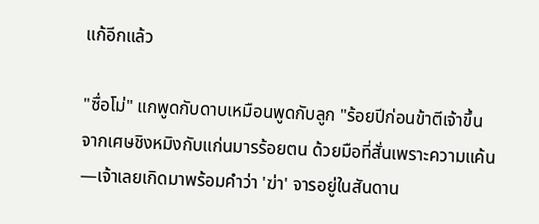แก้อีกแล้ว

"ซื่อโม่" แกพูดกับดาบเหมือนพูดกับลูก "ร้อยปีก่อนข้าตีเจ้าขึ้นจากเศษชิงหมิงกับแก่นมารร้อยตน ด้วยมือที่สั่นเพราะความแค้น—เจ้าเลยเกิดมาพร้อมคำว่า 'ฆ่า' จารอยู่ในสันดาน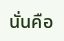นั่นคือ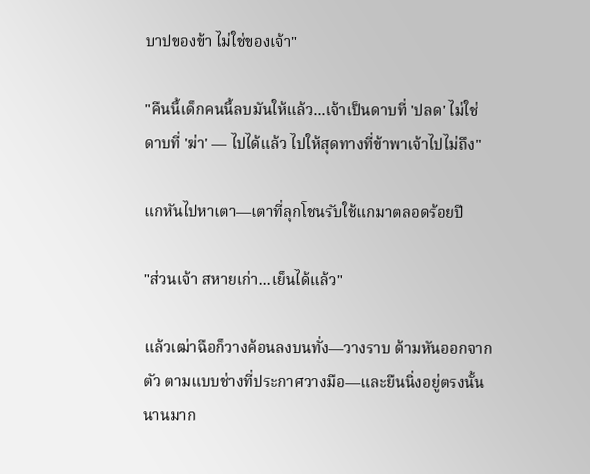บาปของข้า ไม่ใช่ของเจ้า"

"คืนนี้เด็กคนนี้ลบมันให้แล้ว...เจ้าเป็นดาบที่ 'ปลด' ไม่ใช่ดาบที่ 'ฆ่า' — ไปได้แล้ว ไปให้สุดทางที่ข้าพาเจ้าไปไม่ถึง"

แกหันไปหาเตา—เตาที่ลุกโชนรับใช้แกมาตลอดร้อยปี

"ส่วนเจ้า สหายเก่า...เย็นได้แล้ว"

แล้วเฒ่าฉือก็วางค้อนลงบนทั่ง—วางราบ ด้ามหันออกจากตัว ตามแบบช่างที่ประกาศวางมือ—และยืนนิ่งอยู่ตรงนั้นนานมาก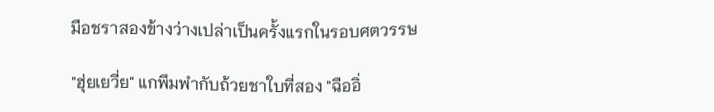มือชราสองข้างว่างเปล่าเป็นครั้งแรกในรอบศตวรรษ

"ฮุ่ยเยวี่ย" แกพึมพำกับถ้วยชาใบที่สอง "ฉืออิ่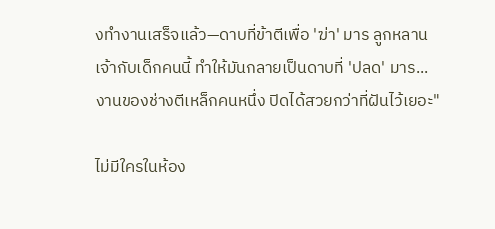งทำงานเสร็จแล้ว—ดาบที่ข้าตีเพื่อ 'ฆ่า' มาร ลูกหลานเจ้ากับเด็กคนนี้ ทำให้มันกลายเป็นดาบที่ 'ปลด' มาร...งานของช่างตีเหล็กคนหนึ่ง ปิดได้สวยกว่าที่ฝันไว้เยอะ"

ไม่มีใครในห้อง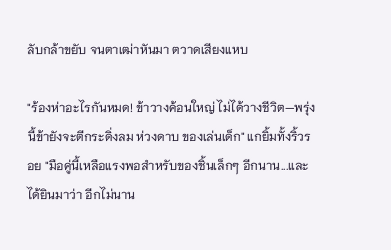ลับกล้าขยับ จนตาเฒ่าหันมา ตวาดเสียงแหบ

"ร้องห่าอะไรกันหมด! ข้าวางค้อนใหญ่ ไม่ได้วางชีวิต—พรุ่งนี้ข้ายังจะตีกระดิ่งลม ห่วงดาบ ของเล่นเด็ก" แกยิ้มทั้งริ้วรอย "มือคู่นี้เหลือแรงพอสำหรับของชิ้นเล็กๆ อีกนาน...และได้ยินมาว่า อีกไม่นาน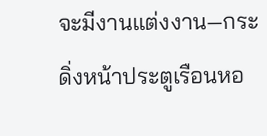จะมีงานแต่งงาน—กระดิ่งหน้าประตูเรือนหอ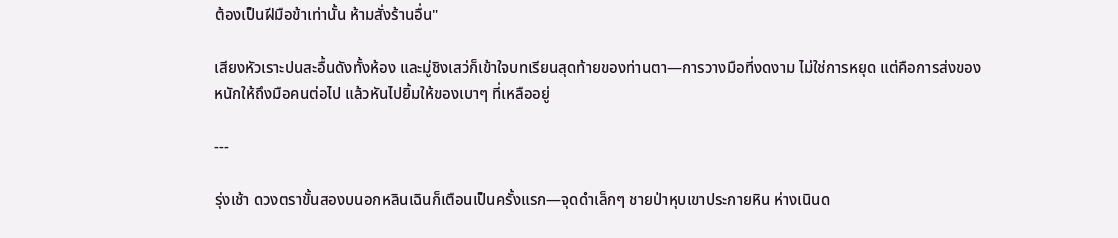ต้องเป็นฝีมือข้าเท่านั้น ห้ามสั่งร้านอื่น"

เสียงหัวเราะปนสะอื้นดังทั้งห้อง และมู่ชิงเสว่ก็เข้าใจบทเรียนสุดท้ายของท่านตา—การวางมือที่งดงาม ไม่ใช่การหยุด แต่คือการส่งของหนักให้ถึงมือคนต่อไป แล้วหันไปยิ้มให้ของเบาๆ ที่เหลืออยู่

---

รุ่งเช้า ดวงตราขั้นสองบนอกหลินเฉินก็เตือนเป็นครั้งแรก—จุดดำเล็กๆ ชายป่าหุบเขาประกายหิน ห่างเนินด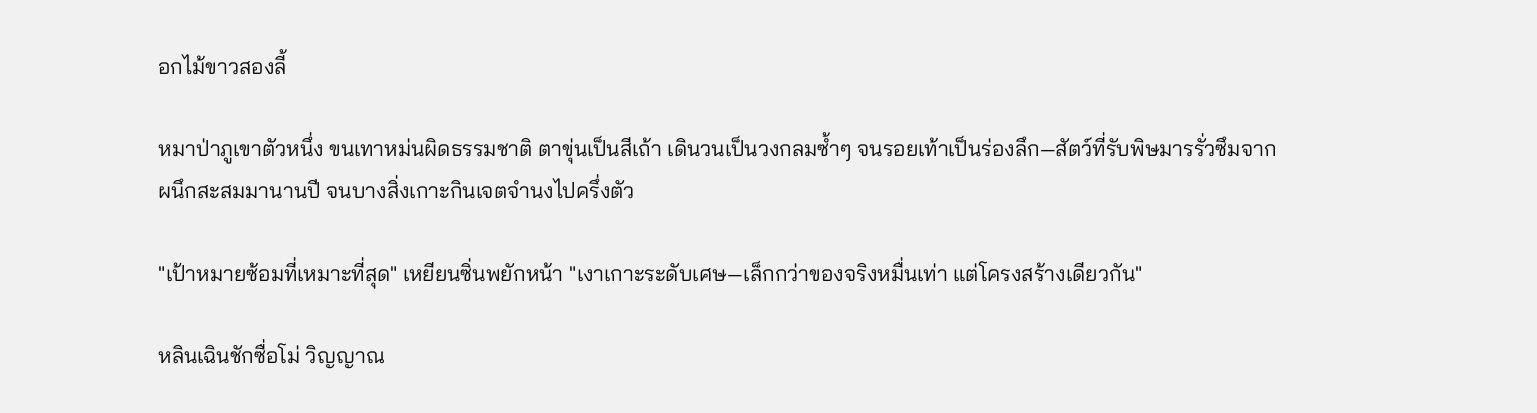อกไม้ขาวสองลี้

หมาป่าภูเขาตัวหนึ่ง ขนเทาหม่นผิดธรรมชาติ ตาขุ่นเป็นสีเถ้า เดินวนเป็นวงกลมซ้ำๆ จนรอยเท้าเป็นร่องลึก—สัตว์ที่รับพิษมารรั่วซึมจากผนึกสะสมมานานปี จนบางสิ่งเกาะกินเจตจำนงไปครึ่งตัว

"เป้าหมายซ้อมที่เหมาะที่สุด" เหยียนซิ่นพยักหน้า "เงาเกาะระดับเศษ—เล็กกว่าของจริงหมื่นเท่า แต่โครงสร้างเดียวกัน"

หลินเฉินชักซื่อโม่ วิญญาณ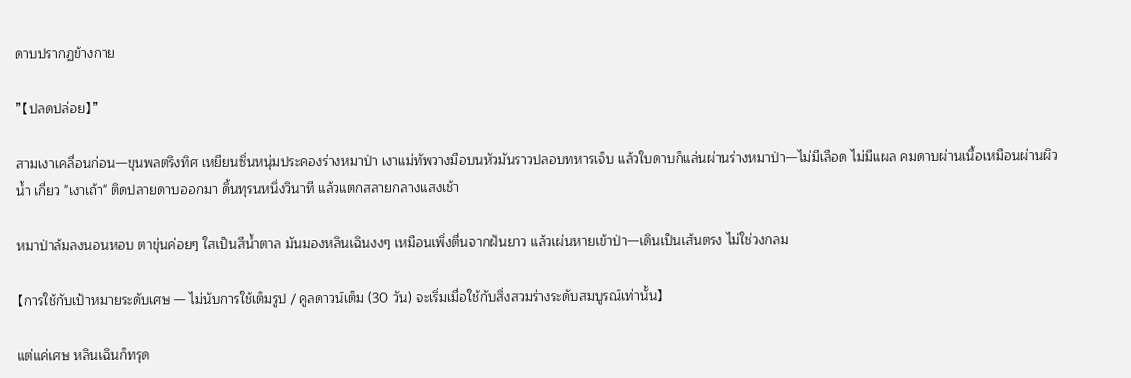ดาบปรากฏข้างกาย

"【ปลดปล่อย】"

สามเงาเคลื่อนก่อน—ขุนพลตรึงทิศ เหยียนซิ่นหนุ่มประคองร่างหมาป่า เงาแม่ทัพวางมือบนหัวมันราวปลอบทหารเจ็บ แล้วใบดาบก็แล่นผ่านร่างหมาป่า—ไม่มีเลือด ไม่มีแผล คมดาบผ่านเนื้อเหมือนผ่านผิวน้ำ เกี่ยว "เงาเถ้า" ติดปลายดาบออกมา ดิ้นทุรนหนึ่งวินาที แล้วแตกสลายกลางแสงเช้า

หมาป่าล้มลงนอนหอบ ตาขุ่นค่อยๆ ใสเป็นสีน้ำตาล มันมองหลินเฉินงงๆ เหมือนเพิ่งตื่นจากฝันยาว แล้วเผ่นหายเข้าป่า—เดินเป็นเส้นตรง ไม่ใช่วงกลม

【การใช้กับเป้าหมายระดับเศษ — ไม่นับการใช้เต็มรูป / คูลดาวน์เต็ม (30 วัน) จะเริ่มเมื่อใช้กับสิ่งสวมร่างระดับสมบูรณ์เท่านั้น】

แต่แค่เศษ หลินเฉินก็ทรุด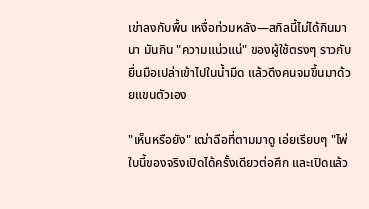เข่าลงกับพื้น เหงื่อท่วมหลัง—สกิลนี้ไม่ได้กินมานา มันกิน "ความแน่วแน่" ของผู้ใช้ตรงๆ ราวกับยื่นมือเปล่าเข้าไปในน้ำมืด แล้วดึงคนจมขึ้นมาด้วยแขนตัวเอง

"เห็นหรือยัง" เฒ่าฉือที่ตามมาดู เอ่ยเรียบๆ "ไพ่ใบนี้ของจริงเปิดได้ครั้งเดียวต่อศึก และเปิดแล้ว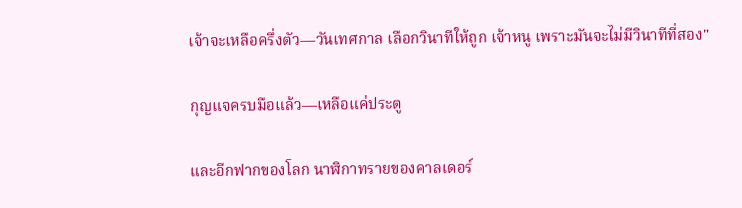เจ้าจะเหลือครึ่งตัว—วันเทศกาล เลือกวินาทีให้ถูก เจ้าหนู เพราะมันจะไม่มีวินาทีที่สอง"

กุญแจครบมือแล้ว—เหลือแค่ประตู

และอีกฟากของโลก นาฬิกาทรายของคาลเดอร์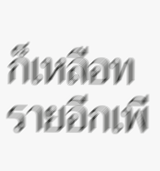ก็เหลือทรายอีกเพี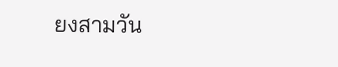ยงสามวัน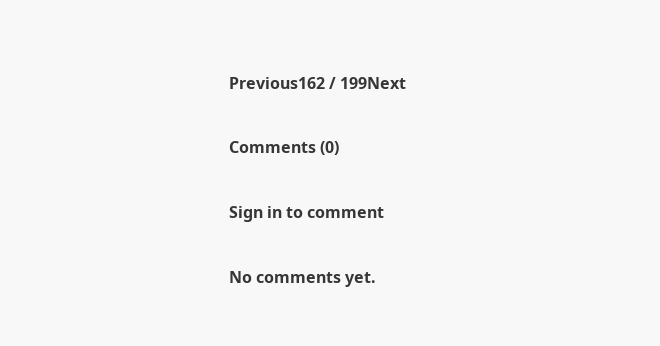Previous162 / 199Next

Comments (0)

Sign in to comment

No comments yet.